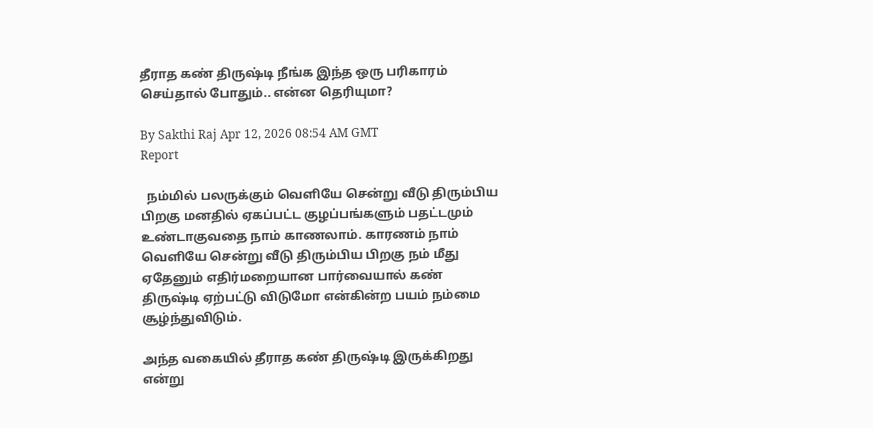தீராத கண் திருஷ்டி நீங்க இந்த ஒரு பரிகாரம் செய்தால் போதும்.. என்ன தெரியுமா?

By Sakthi Raj Apr 12, 2026 08:54 AM GMT
Report

  நம்மில் பலருக்கும் வெளியே சென்று வீடு திரும்பிய பிறகு மனதில் ஏகப்பட்ட குழப்பங்களும் பதட்டமும் உண்டாகுவதை நாம் காணலாம். காரணம் நாம் வெளியே சென்று வீடு திரும்பிய பிறகு நம் மீது ஏதேனும் எதிர்மறையான பார்வையால் கண் திருஷ்டி ஏற்பட்டு விடுமோ என்கின்ற பயம் நம்மை சூழ்ந்துவிடும்.

அந்த வகையில் தீராத கண் திருஷ்டி இருக்கிறது என்று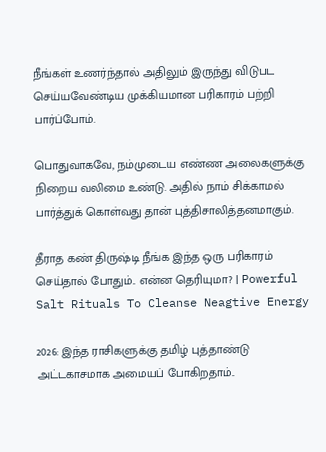நீங்கள் உணர்ந்தால் அதிலும் இருந்து விடுபட செய்யவேண்டிய முக்கியமான பரிகாரம் பற்றி பார்ப்போம்.

பொதுவாகவே, நம்முடைய எண்ண அலைகளுக்கு நிறைய வலிமை உண்டு. அதில் நாம் சிக்காமல் பார்த்துக் கொள்வது தான் புத்திசாலித்தனமாகும்.

தீராத கண் திருஷ்டி நீங்க இந்த ஒரு பரிகாரம் செய்தால் போதும்.. என்ன தெரியுமா? | Powerful Salt Rituals To Cleanse Neagtive Energy

2026: இந்த ராசிகளுக்கு தமிழ் புத்தாண்டு அட்டகாசமாக அமையப் போகிறதாம்..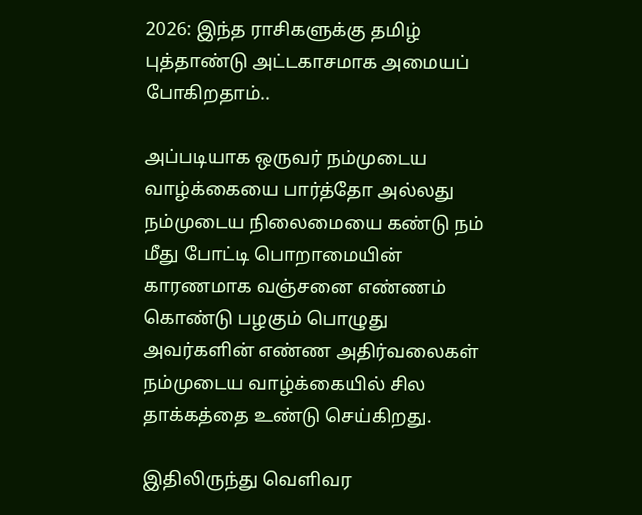2026: இந்த ராசிகளுக்கு தமிழ் புத்தாண்டு அட்டகாசமாக அமையப் போகிறதாம்..

அப்படியாக ஒருவர் நம்முடைய வாழ்க்கையை பார்த்தோ அல்லது நம்முடைய நிலைமையை கண்டு நம் மீது போட்டி பொறாமையின் காரணமாக வஞ்சனை எண்ணம் கொண்டு பழகும் பொழுது அவர்களின் எண்ண அதிர்வலைகள் நம்முடைய வாழ்க்கையில் சில தாக்கத்தை உண்டு செய்கிறது.

இதிலிருந்து வெளிவர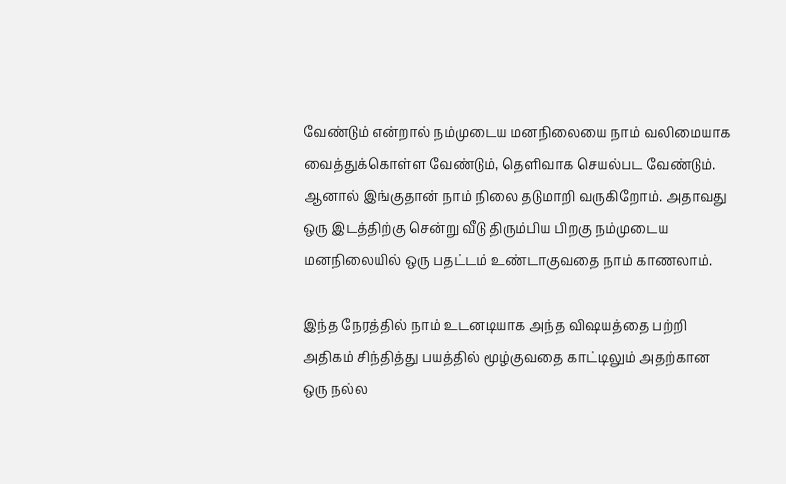வேண்டும் என்றால் நம்முடைய மனநிலையை நாம் வலிமையாக வைத்துக்கொள்ள வேண்டும், தெளிவாக செயல்பட வேண்டும். ஆனால் இங்குதான் நாம் நிலை தடுமாறி வருகிறோம். அதாவது ஒரு இடத்திற்கு சென்று வீடு திரும்பிய பிறகு நம்முடைய மனநிலையில் ஒரு பதட்டம் உண்டாகுவதை நாம் காணலாம்.

இந்த நேரத்தில் நாம் உடனடியாக அந்த விஷயத்தை பற்றி அதிகம் சிந்தித்து பயத்தில் மூழ்குவதை காட்டிலும் அதற்கான ஒரு நல்ல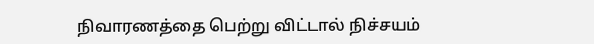நிவாரணத்தை பெற்று விட்டால் நிச்சயம்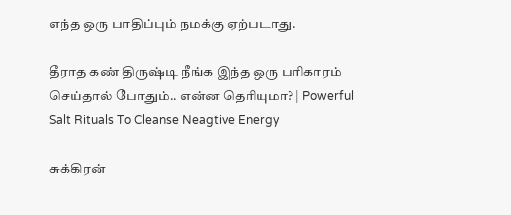எந்த ஒரு பாதிப்பும் நமக்கு ஏற்படாது.

தீராத கண் திருஷ்டி நீங்க இந்த ஒரு பரிகாரம் செய்தால் போதும்.. என்ன தெரியுமா? | Powerful Salt Rituals To Cleanse Neagtive Energy

சுக்கிரன்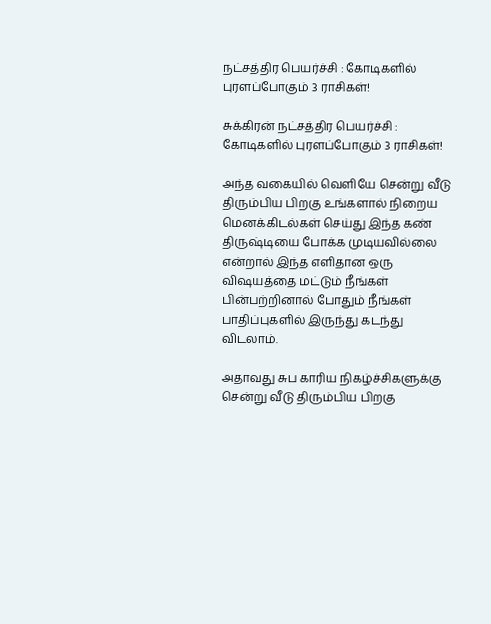நட்சத்திர பெயர்ச்சி : கோடிகளில் புரளப்போகும் 3 ராசிகள்!

சுக்கிரன் நட்சத்திர பெயர்ச்சி : கோடிகளில் புரளப்போகும் 3 ராசிகள்!

அந்த வகையில் வெளியே சென்று வீடு திரும்பிய பிறகு உங்களால் நிறைய மெனக்கிடல்கள் செய்து இந்த கண் திருஷ்டியை போக்க முடியவில்லை என்றால் இந்த எளிதான ஒரு விஷயத்தை மட்டும் நீங்கள் பின்பற்றினால் போதும் நீங்கள் பாதிப்புகளில் இருந்து கடந்து விடலாம்.

அதாவது சுப காரிய நிகழ்ச்சிகளுக்கு சென்று வீடு திரும்பிய பிறகு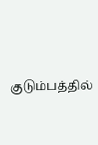குடும்பத்தில்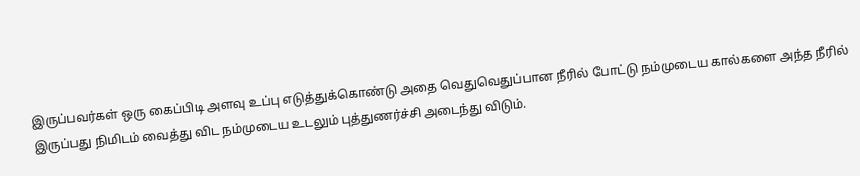இருப்பவர்கள் ஒரு கைப்பிடி அளவு உப்பு எடுத்துக்கொண்டு அதை வெதுவெதுப்பான நீரில் போட்டு நம்முடைய கால்களை அந்த நீரில் இருப்பது நிமிடம் வைத்து விட நம்முடைய உடலும் புத்துணர்ச்சி அடைந்து விடும்.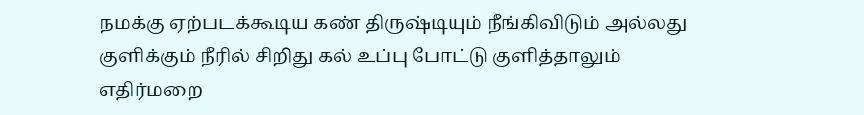நமக்கு ஏற்படக்கூடிய கண் திருஷ்டியும் நீங்கிவிடும் அல்லது குளிக்கும் நீரில் சிறிது கல் உப்பு போட்டு குளித்தாலும் எதிர்மறை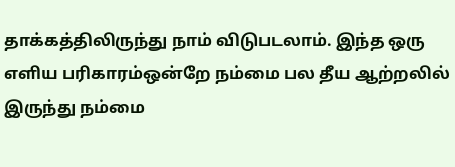தாக்கத்திலிருந்து நாம் விடுபடலாம். இந்த ஒரு எளிய பரிகாரம்ஒன்றே நம்மை பல தீய ஆற்றலில் இருந்து நம்மை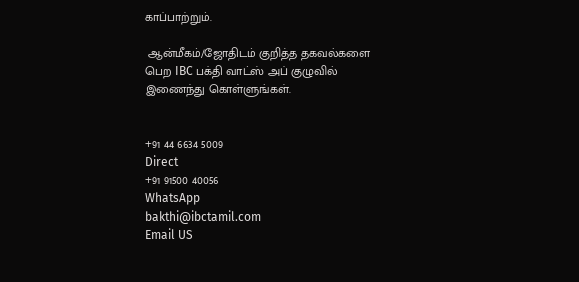காப்பாற்றும்.

 ஆன்மீகம்/ஜோதிடம் குறித்த தகவல்களை பெற IBC பக்தி வாட்ஸ் அப் குழுவில் இணைந்து கொள்ளுங்கள்.


+91 44 6634 5009
Direct
+91 91500 40056
WhatsApp
bakthi@ibctamil.com
Email US